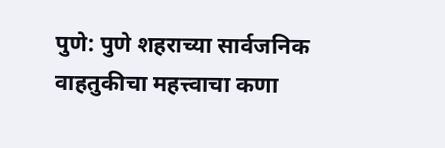पुणे: पुणे शहराच्या सार्वजनिक वाहतुकीचा महत्त्वाचा कणा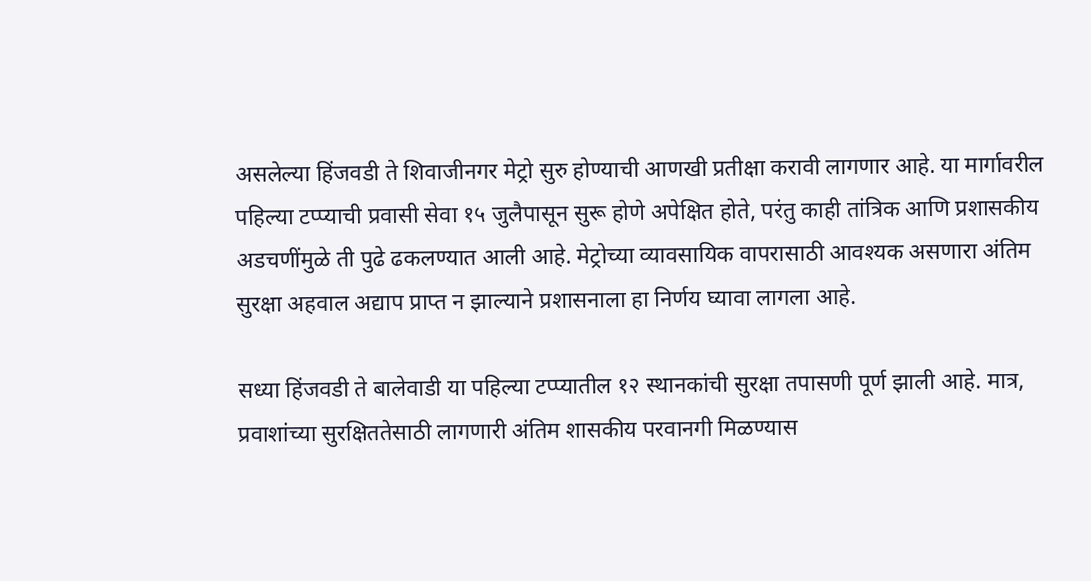असलेल्या हिंजवडी ते शिवाजीनगर मेट्रो सुरु होण्याची आणखी प्रतीक्षा करावी लागणार आहे. या मार्गावरील पहिल्या टप्प्याची प्रवासी सेवा १५ जुलैपासून सुरू होणे अपेक्षित होते, परंतु काही तांत्रिक आणि प्रशासकीय अडचणींमुळे ती पुढे ढकलण्यात आली आहे. मेट्रोच्या व्यावसायिक वापरासाठी आवश्यक असणारा अंतिम सुरक्षा अहवाल अद्याप प्राप्त न झाल्याने प्रशासनाला हा निर्णय घ्यावा लागला आहे.

सध्या हिंजवडी ते बालेवाडी या पहिल्या टप्प्यातील १२ स्थानकांची सुरक्षा तपासणी पूर्ण झाली आहे. मात्र, प्रवाशांच्या सुरक्षिततेसाठी लागणारी अंतिम शासकीय परवानगी मिळण्यास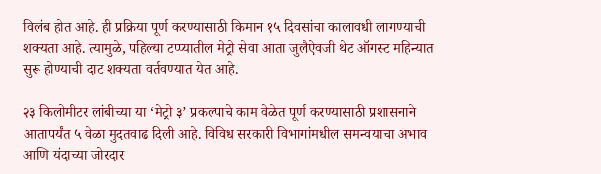विलंब होत आहे. ही प्रक्रिया पूर्ण करण्यासाठी किमान १५ दिवसांचा कालावधी लागण्याची शक्यता आहे. त्यामुळे, पहिल्या टप्प्यातील मेट्रो सेवा आता जुलैऐवजी थेट ऑगस्ट महिन्यात सुरू होण्याची दाट शक्यता वर्तवण्यात येत आहे.

२३ किलोमीटर लांबीच्या या ‘मेट्रो ३’ प्रकल्पाचे काम वेळेत पूर्ण करण्यासाठी प्रशासनाने आतापर्यंत ५ वेळा मुदतवाढ दिली आहे. विविध सरकारी विभागांमधील समन्वयाचा अभाव आणि यंदाच्या जोरदार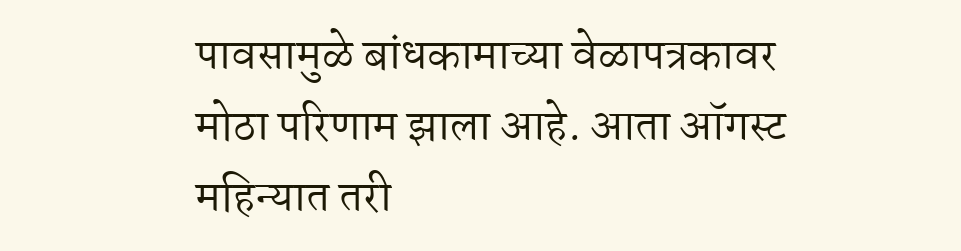पावसामुळे बांधकामाच्या वेळापत्रकावर मोठा परिणाम झाला आहे. आता ऑगस्ट महिन्यात तरी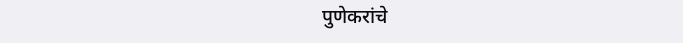पुणेकरांचे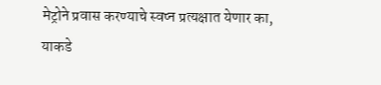मेट्रोने प्रवास करण्याचे स्वप्न प्रत्यक्षात येणार का, याकडे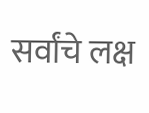सर्वांचे लक्ष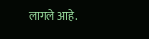लागले आहे.